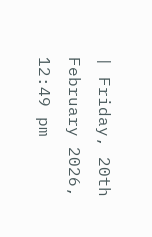| Friday, 20th February 2026, 12:49 pm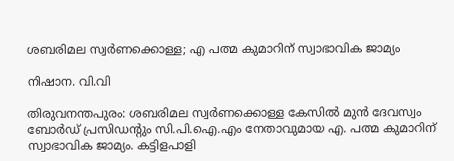ശബരിമല സ്വര്‍ണക്കൊള്ള; എ പത്മ കുമാറിന് സ്വാഭാവിക ജാമ്യം

നിഷാന. വി.വി

തിരുവനന്തപുരം: ശബരിമല സ്വര്‍ണക്കൊള്ള കേസില്‍ മുന്‍ ദേവസ്വം ബോര്‍ഡ് പ്രസിഡന്റും സി.പി.ഐ.എം നേതാവുമായ എ. പത്മ കുമാറിന് സ്വാഭാവിക ജാമ്യം. കട്ടിളപാളി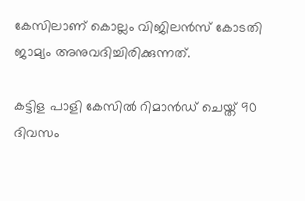കേസിലാണ് കൊല്ലം വിജിലന്‍സ് കോടതി ജാമ്യം അനുവദിച്ചിരിക്കുന്നത്.

കട്ടിള പാളി കേസില്‍ റിമാന്‍ഡ് ചെയ്ത് 90 ദിവസം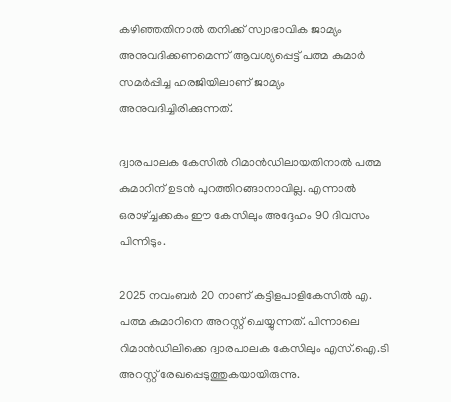കഴിഞ്ഞതിനാല്‍ തനിക്ക് സ്വാഭാവിക ജാമ്യം അനുവദിക്കണമെന്ന് ആവശ്യപ്പെട്ട് പത്മ കുമാര്‍ സമര്‍പ്പിച്ച ഹരജിയിലാണ് ജാമ്യം അനുവദിച്ചിരിക്കുന്നത്.

ദ്വാരപാലക കേസില്‍ റിമാന്‍ഡിലായതിനാല്‍ പത്മ കുമാറിന് ഉടന്‍ പുറത്തിറങ്ങാനാവില്ല. എന്നാല്‍ ഒരാഴ്ച്ചക്കകം ഈ കേസിലും അദ്ദേഹം 90 ദിവസം പിന്നിടും.

2025 നവംബര്‍ 20 നാണ് കട്ടിളപാളികേസില്‍ എ. പത്മ കുമാറിനെ അറസ്റ്റ് ചെയ്യുന്നത്. പിന്നാലെ റിമാന്‍ഡിലിക്കെ ദ്വാരപാലക കേസിലും എസ്.ഐ.ടി അറസ്റ്റ് രേഖപ്പെടുത്തുകയായിരുന്നു.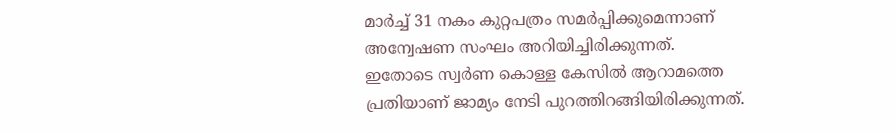മാര്‍ച്ച് 31 നകം കുറ്റപത്രം സമര്‍പ്പിക്കുമെന്നാണ് അന്വേഷണ സംഘം അറിയിച്ചിരിക്കുന്നത്.
ഇതോടെ സ്വര്‍ണ കൊള്ള കേസില്‍ ആറാമത്തെ പ്രതിയാണ് ജാമ്യം നേടി പുറത്തിറങ്ങിയിരിക്കുന്നത്.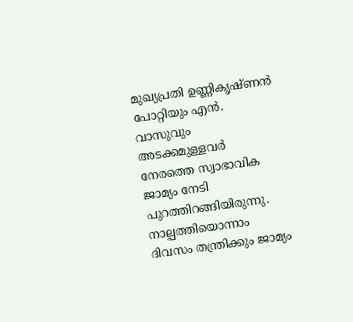മുഖ്യപ്രതി ഉണ്ണികൃഷ്ണന്‍ പോറ്റിയും എന്‍. വാസുവും അടക്കമുള്ളവര്‍ നേരത്തെ സ്വാഭാവിക ജാമ്യം നേടി പുറത്തിറങ്ങിയിരുന്നു. നാല്പത്തിയൊന്നാം ദിവസം തന്ത്രിക്കും ജാമ്യം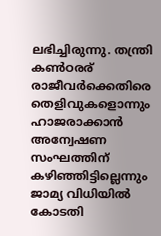ലഭിച്ചിരുന്നു. തന്ത്രി കണ്‍ഠരര് രാജീവര്‍ക്കെതിരെ തെളിവുകളൊന്നും ഹാജരാക്കാന്‍ അന്വേഷണ സംഘത്തിന് കഴിഞ്ഞിട്ടില്ലെന്നും ജാമ്യ വിധിയില്‍ കോടതി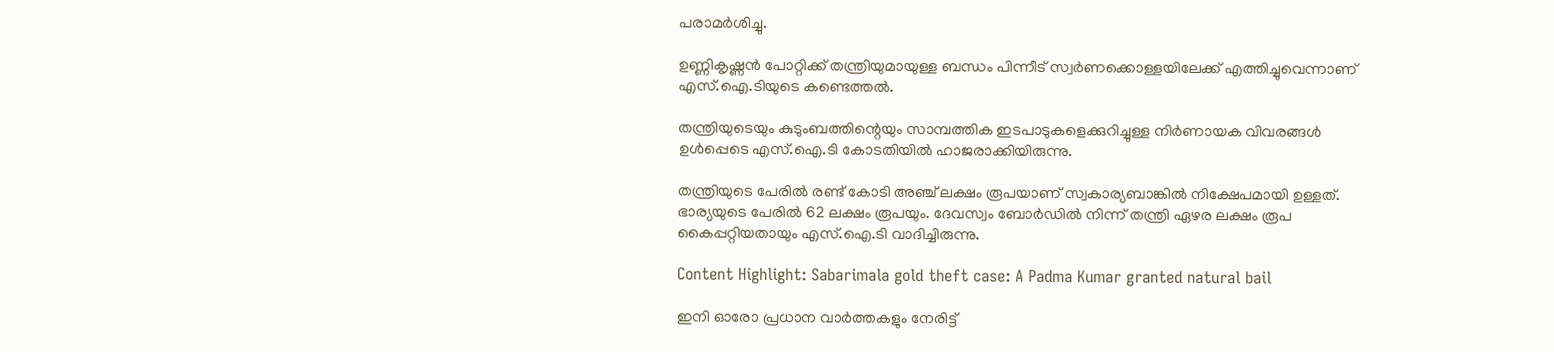പരാമര്‍ശിച്ചു.

ഉണ്ണികൃഷ്ണന്‍ പോറ്റിക്ക് തന്ത്രിയുമായുള്ള ബന്ധം പിന്നീട് സ്വര്‍ണക്കൊള്ളയിലേക്ക് എത്തിച്ചുവെന്നാണ് എസ്.ഐ.ടിയുടെ കണ്ടെത്തല്‍.

തന്ത്രിയുടെയും കുടുംബത്തിന്റെയും സാമ്പത്തിക ഇടപാടുകളെക്കുറിച്ചുള്ള നിര്‍ണായക വിവരങ്ങള്‍ ഉള്‍പ്പെടെ എസ്.ഐ.ടി കോടതിയില്‍ ഹാജരാക്കിയിരുന്നു.

തന്ത്രിയുടെ പേരില്‍ രണ്ട് കോടി അഞ്ച് ലക്ഷം രൂപയാണ് സ്വകാര്യബാങ്കില്‍ നിക്ഷേപമായി ഉള്ളത്. ഭാര്യയുടെ പേരില്‍ 62 ലക്ഷം രൂപയും. ദേവസ്വം ബോര്‍ഡില്‍ നിന്ന് തന്ത്രി ഏഴര ലക്ഷം രൂപ കൈപ്പറ്റിയതായും എസ്.ഐ.ടി വാദിച്ചിരുന്നു.

Content Highlight: Sabarimala gold theft case: A Padma Kumar granted natural bail

ഇനി ഓരോ പ്രധാന വാർത്തകളും നേരിട്ട്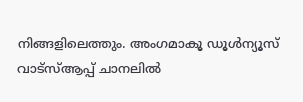നിങ്ങളിലെത്തും. അംഗമാകൂ ഡൂൾന്യൂസ് വാട്സ്ആപ്പ് ചാനലിൽ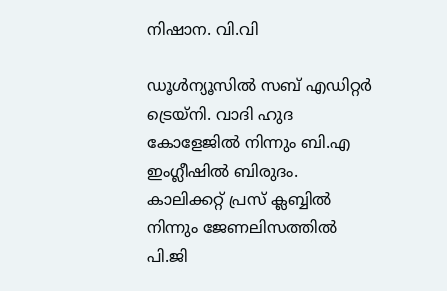നിഷാന. വി.വി

ഡൂള്‍ന്യൂസില്‍ സബ് എഡിറ്റര്‍ ട്രെയ്‌നി. വാദി ഹുദ കോളേജില്‍ നിന്നും ബി.എ ഇംഗ്ലീഷില്‍ ബിരുദം. കാലിക്കറ്റ് പ്രസ് ക്ലബ്ബില്‍ നിന്നും ജേണലിസത്തില്‍ പി.ജി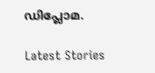ഡിപ്ലോമ.

Latest Stories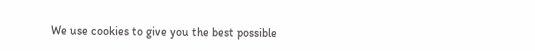We use cookies to give you the best possible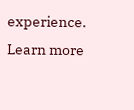experience. Learn more